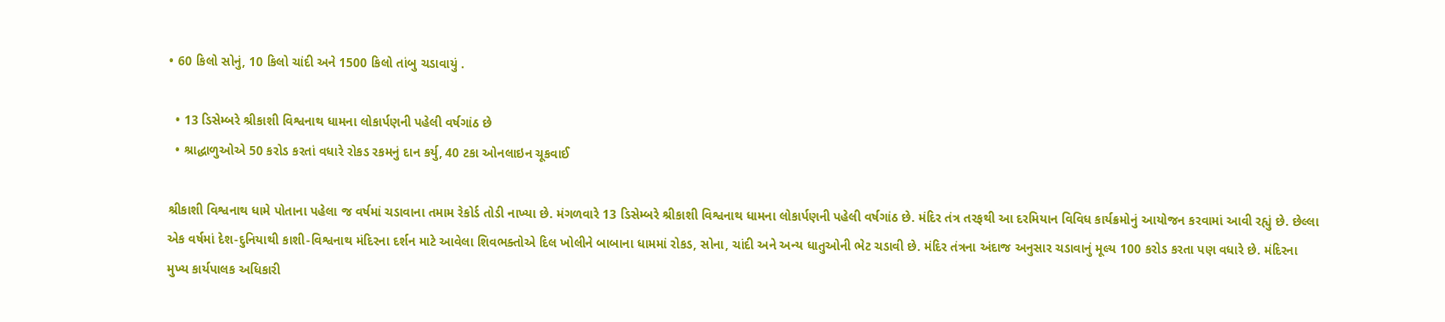• 60 કિલો સોનું, 10 કિલો ચાંદી અને 1500 કિલો તાંબુ ચડાવાયું .

  • 13 ડિસેમ્બરે શ્રીકાશી વિશ્વનાથ ધામના લોકાર્પણની પહેલી વર્ષગાંઠ છે
  • શ્રાદ્ધાળુઓએ 50 કરોડ કરતાં વધારે રોકડ રકમનું દાન કર્યુ, 40 ટકા ઓનલાઇન ચૂકવાઈ

શ્રીકાશી વિશ્વનાથ ધામે પોતાના પહેલા જ વર્ષમાં ચડાવાના તમામ રેકોર્ડ તોડી નાખ્યા છે. મંગળવારે 13 ડિસેમ્બરે શ્રીકાશી વિશ્વનાથ ધામના લોકાર્પણની પહેલી વર્ષગાંઠ છે. મંદિર તંત્ર તરફથી આ દરમિયાન વિવિધ કાર્યક્રમોનું આયોજન કરવામાં આવી રહ્યું છે. છેલ્લા એક વર્ષમાં દેશ-દુનિયાથી કાશી-વિશ્વનાથ મંદિરના દર્શન માટે આવેલા શિવભક્તોએ દિલ ખોલીને બાબાના ધામમાં રોકડ, સોના, ચાંદી અને અન્ય ધાતુઓની ભેટ ચડાવી છે. મંદિર તંત્રના અંદાજ અનુસાર ચડાવાનું મૂલ્ય 100 કરોડ કરતા પણ વધારે છે. મંદિરના મુખ્ય કાર્યપાલક અધિકારી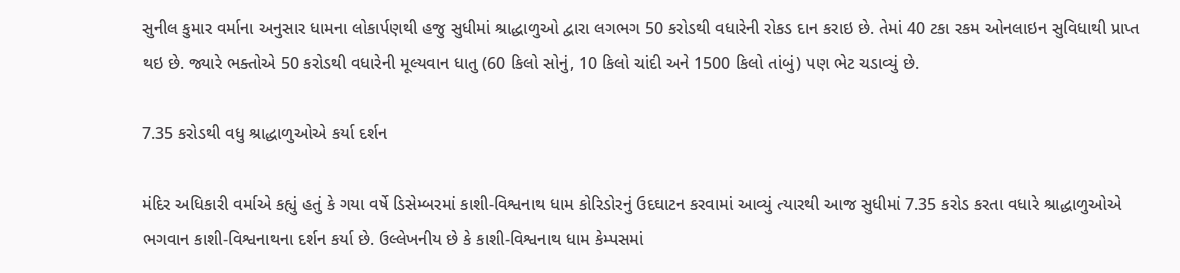સુનીલ કુમાર વર્માના અનુસાર ધામના લોકાર્પણથી હજુ સુધીમાં શ્રાદ્ધાળુઓ દ્વારા લગભગ 50 કરોડથી વધારેની રોકડ દાન કરાઇ છે. તેમાં 40 ટકા રકમ ઓનલાઇન સુવિધાથી પ્રાપ્ત થઇ છે. જ્યારે ભક્તોએ 50 કરોડથી વધારેની મૂલ્યવાન ધાતુ (60 કિલો સોનું, 10 કિલો ચાંદી અને 1500 કિલો તાંબું) પણ ભેટ ચડાવ્યું છે.

7.35 કરોડથી વધુ શ્રાદ્ધાળુઓએ કર્યા દર્શન

મંદિર અધિકારી વર્માએ કહ્યું હતું કે ગયા વર્ષે ડિસેમ્બરમાં કાશી-વિશ્વનાથ ધામ કોરિડોરનું ઉદઘાટન કરવામાં આવ્યું ત્યારથી આજ સુધીમાં 7.35 કરોડ કરતા વધારે શ્રાદ્ધાળુઓએ ભગવાન કાશી-વિશ્વનાથના દર્શન કર્યા છે. ઉલ્લેખનીય છે કે કાશી-વિશ્વનાથ ધામ કેમ્પસમાં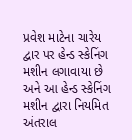પ્રવેશ માટેના ચારેય દ્વાર પર હેન્ડ સ્કેનિંગ મશીન લગાવાયા છે અને આ હેન્ડ સ્કેનિંગ મશીન દ્વારા નિયમિત અંતરાલ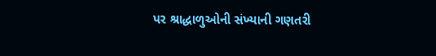પર શ્રાદ્ધાળુઓની સંખ્યાની ગણતરી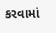કરવામાં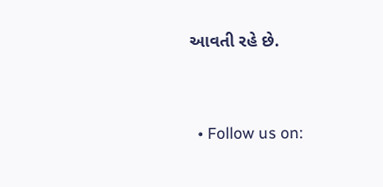આવતી રહે છે.


  • Follow us on: